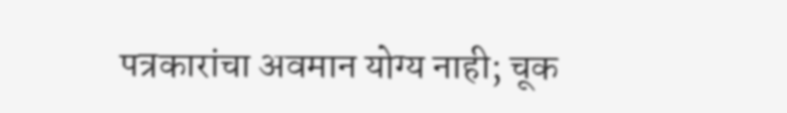पत्रकारांचा अवमान योग्य नाही; चूक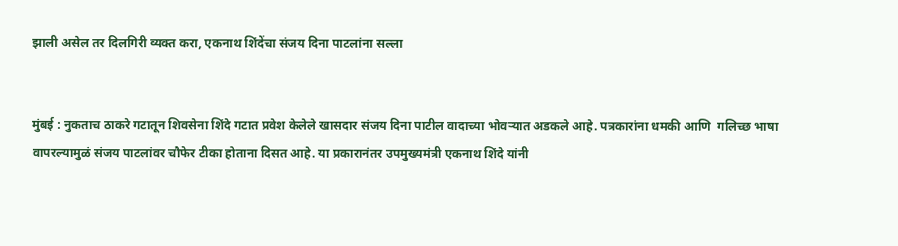झाली असेल तर दिलगिरी व्यक्त करा, एकनाथ शिंदेंचा संजय दिना पाटलांना सल्ला


मुंबई : नुकताच ठाकरे गटातून शिवसेना शिंदे गटात प्रवेश केलेले खासदार संजय दिना पाटील वादाच्या भोवऱ्यात अडकले आहे. पत्रकारांना धमकी आणि  गलिच्छ भाषा वापरल्यामुळं संजय पाटलांवर चौफेर टीका होताना दिसत आहे. या प्रकारानंतर उपमुख्यमंत्री एकनाथ शिंदे यांनी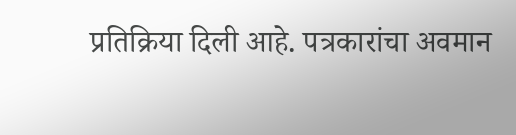प्रतिक्रिया दिली आहे. पत्रकारांचा अवमान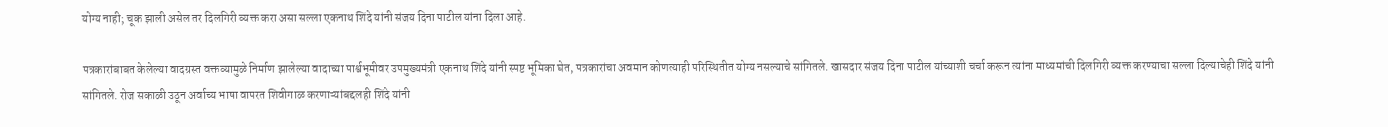योग्य नाही; चूक झाली असेल तर दिलगिरी व्यक्त करा असा सल्ला एकनाथ शिंदे यांनी संजय दिना पाटील यांना दिला आहे.

पत्रकारांबाबत केलेल्या वादग्रस्त वक्तव्यामुळे निर्माण झालेल्या वादाच्या पार्श्वभूमीवर उपमुख्यमंत्री एकनाथ शिंदे यांनी स्पष्ट भूमिका घेत, पत्रकारांचा अवमान कोणत्याही परिस्थितीत योग्य नसल्याचे सांगितले. खासदार संजय दिना पाटील यांच्याशी चर्चा करून त्यांना माध्यमांची दिलगिरी व्यक्त करण्याचा सल्ला दिल्याचेही शिंदे यांनी सांगितले. रोज सकाळी उठून अर्वाच्य भाषा वापरत शिवीगाळ करणाऱ्यांबद्दलही शिंदे यांनी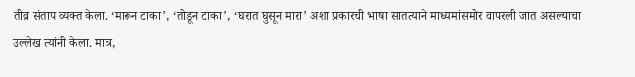तीव्र संताप व्यक्त केला. ‘मारून टाका’, ‘तोडून टाका’, ‘घरात घुसून मारा’ अशा प्रकारची भाषा सातत्याने माध्यमांसमोर वापरली जात असल्याचा उल्लेख त्यांनी केला. मात्र,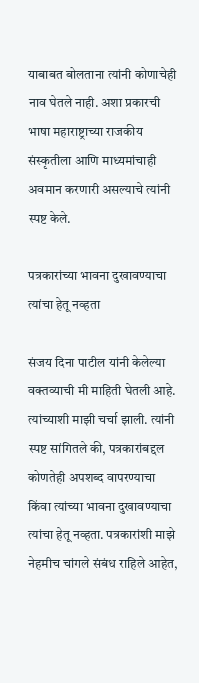याबाबत बोलताना त्यांनी कोणाचेही नाव घेतले नाही. अशा प्रकारची भाषा महाराष्ट्राच्या राजकीय संस्कृतीला आणि माध्यमांचाही अवमान करणारी असल्याचे त्यांनी स्पष्ट केले.

पत्रकारांच्या भावना दुखावण्याचा त्यांचा हेतू नव्हता

संजय दिना पाटील यांनी केलेल्या वक्तव्याची मी माहिती घेतली आहे. त्यांच्याशी माझी चर्चा झाली. त्यांनी स्पष्ट सांगितले की, पत्रकारांबद्दल कोणतेही अपशब्द वापरण्याचा किंवा त्यांच्या भावना दुखावण्याचा त्यांचा हेतू नव्हता. पत्रकारांशी माझे नेहमीच चांगले संबंध राहिले आहेत,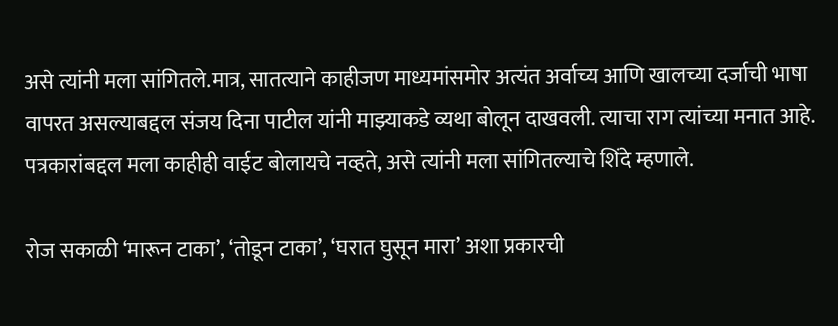असे त्यांनी मला सांगितले.मात्र, सातत्याने काहीजण माध्यमांसमोर अत्यंत अर्वाच्य आणि खालच्या दर्जाची भाषा वापरत असल्याबद्दल संजय दिना पाटील यांनी माझ्याकडे व्यथा बोलून दाखवली. त्याचा राग त्यांच्या मनात आहे. पत्रकारांबद्दल मला काहीही वाईट बोलायचे नव्हते, असे त्यांनी मला सांगितल्याचे शिंदे म्हणाले.

रोज सकाळी ‘मारून टाका’, ‘तोडून टाका’, ‘घरात घुसून मारा’ अशा प्रकारची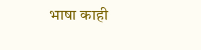भाषा काही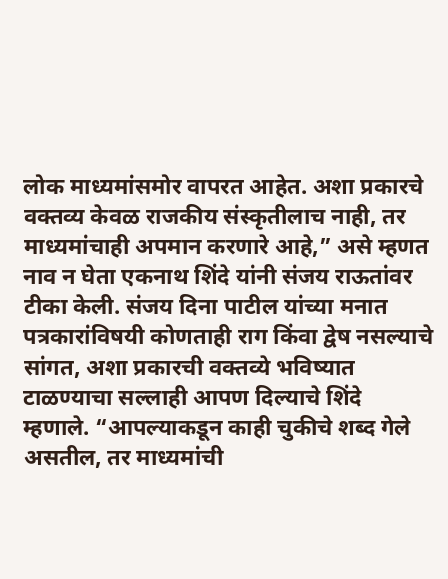लोक माध्यमांसमोर वापरत आहेत. अशा प्रकारचे वक्तव्य केवळ राजकीय संस्कृतीलाच नाही, तर माध्यमांचाही अपमान करणारे आहे,” असे म्हणत नाव न घेता एकनाथ शिंदे यांनी संजय राऊतांवर टीका केली. संजय दिना पाटील यांच्या मनात पत्रकारांविषयी कोणताही राग किंवा द्वेष नसल्याचे सांगत, अशा प्रकारची वक्तव्ये भविष्यात टाळण्याचा सल्लाही आपण दिल्याचे शिंदे म्हणाले. “आपल्याकडून काही चुकीचे शब्द गेले असतील, तर माध्यमांची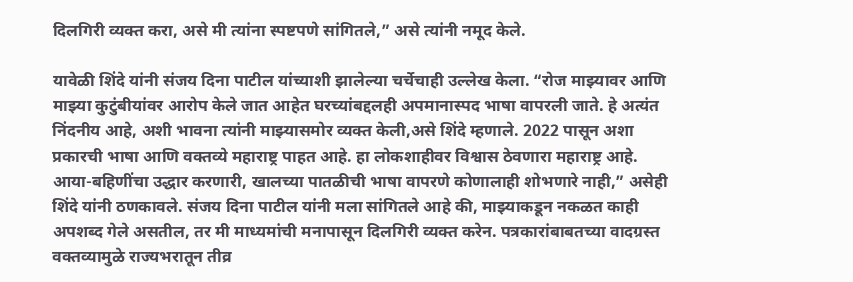दिलगिरी व्यक्त करा, असे मी त्यांना स्पष्टपणे सांगितले,” असे त्यांनी नमूद केले.

यावेळी शिंदे यांनी संजय दिना पाटील यांच्याशी झालेल्या चर्चेचाही उल्लेख केला. “रोज माझ्यावर आणि माझ्या कुटुंबीयांवर आरोप केले जात आहेत घरच्यांबद्दलही अपमानास्पद भाषा वापरली जाते. हे अत्यंत निंदनीय आहे, अशी भावना त्यांनी माझ्यासमोर व्यक्त केली,असे शिंदे म्हणाले. 2022 पासून अशा प्रकारची भाषा आणि वक्तव्ये महाराष्ट्र पाहत आहे. हा लोकशाहीवर विश्वास ठेवणारा महाराष्ट्र आहे. आया-बहिणींचा उद्धार करणारी, खालच्या पातळीची भाषा वापरणे कोणालाही शोभणारे नाही,” असेही शिंदे यांनी ठणकावले. संजय दिना पाटील यांनी मला सांगितले आहे की, माझ्याकडून नकळत काही अपशब्द गेले असतील, तर मी माध्यमांची मनापासून दिलगिरी व्यक्त करेन. पत्रकारांबाबतच्या वादग्रस्त वक्तव्यामुळे राज्यभरातून तीव्र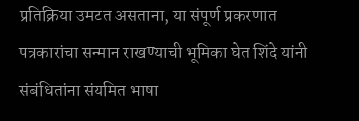प्रतिक्रिया उमटत असताना, या संपूर्ण प्रकरणात पत्रकारांचा सन्मान राखण्याची भूमिका घेत शिंदे यांनी संबंधितांना संयमित भाषा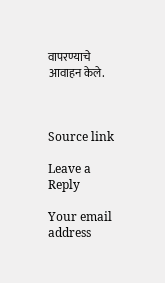वापरण्याचे आवाहन केले.



Source link

Leave a Reply

Your email address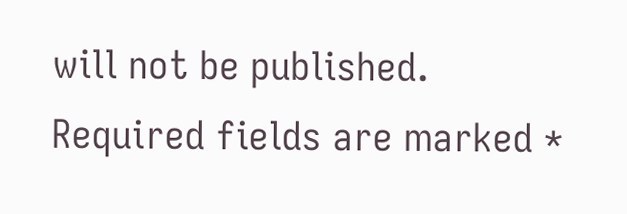will not be published. Required fields are marked *